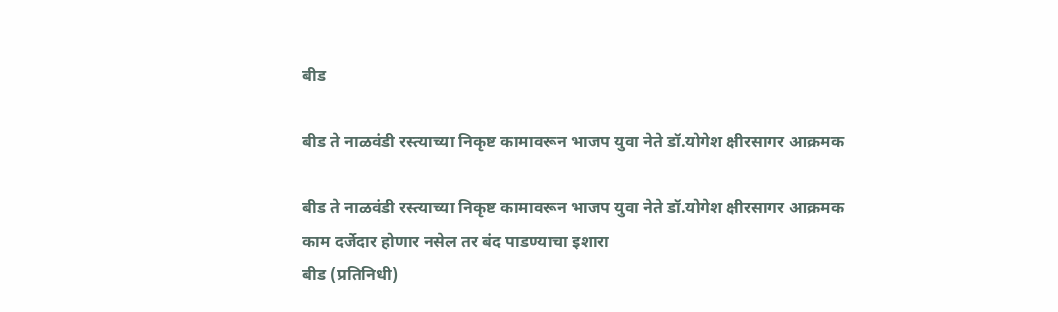बीड

बीड ते नाळवंडी रस्त्याच्या निकृष्ट कामावरून भाजप युवा नेते डॉ.योगेश क्षीरसागर आक्रमक

बीड ते नाळवंडी रस्त्याच्या निकृष्ट कामावरून भाजप युवा नेते डॉ.योगेश क्षीरसागर आक्रमक
काम दर्जेदार होणार नसेल तर बंद पाडण्याचा इशारा
बीड (प्रतिनिधी)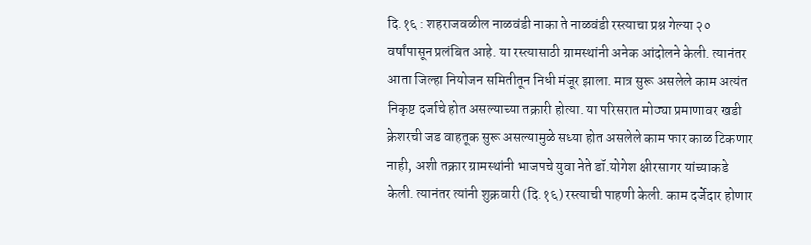दि.१६ : शहराजवळील नाळवंडी नाका ते नाळवंडी रस्त्याचा प्रश्न गेल्या २० वर्षांपासून प्रलंबित आहे. या रस्त्यासाठी ग्रामस्थांनी अनेक आंदोलने केली. त्यानंतर आता जिल्हा नियोजन समितीतून निधी मंजूर झाला. मात्र सुरू असलेले काम अत्यंत निकृष्ट दर्जाचे होत असल्याच्या तक्रारी होत्या. या परिसरात मोठ्या प्रमाणावर खडी क्रेशरची जड वाहतूक सुरू असल्यामुळे सध्या होत असलेले काम फार काळ टिकणार नाही, अशी तक्रार ग्रामस्थांनी भाजपचे युवा नेते डॉ.योगेश क्षीरसागर यांच्याकडे केली. त्यानंतर त्यांनी शुक्रवारी (दि.१६) रस्त्याची पाहणी केली. काम दर्जेदार होणार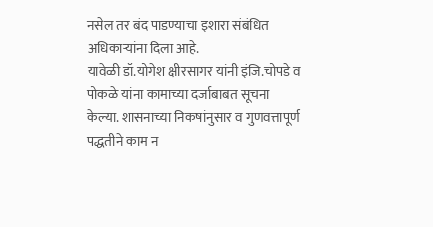नसेल तर बंद पाडण्याचा इशारा संबंधित अधिकाऱ्यांना दिला आहे.
यावेळी डॉ.योगेश क्षीरसागर यांनी इंजि.चोपडे व पोकळे यांना कामाच्या दर्जाबाबत सूचना केल्या. शासनाच्या निकषांनुसार व गुणवत्तापूर्ण पद्धतीने काम न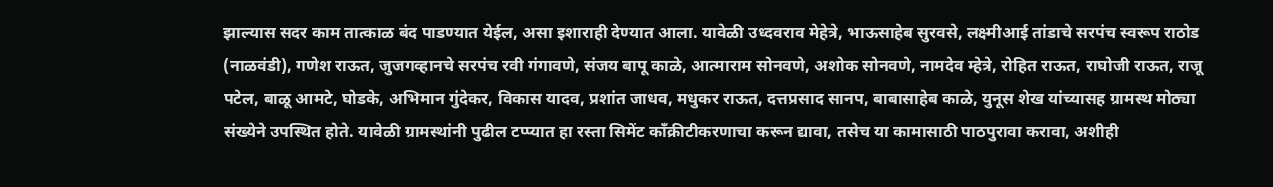झाल्यास सदर काम तात्काळ बंद पाडण्यात येईल, असा इशाराही देण्यात आला. यावेळी उध्दवराव मेहेत्रे, भाऊसाहेब सुरवसे, लक्ष्मीआई तांडाचे सरपंच स्वरूप राठोड (नाळवंडी), गणेश राऊत, जुजगव्हानचे सरपंच रवी गंगावणे, संजय बापू काळे, आत्माराम सोनवणे, अशोक सोनवणे, नामदेव म्हेत्रे, रोहित राऊत, राघोजी राऊत, राजू पटेल, बाळू आमटे, घोडके, अभिमान गुंदेकर, विकास यादव, प्रशांत जाधव, मधुकर राऊत, दत्तप्रसाद सानप, बाबासाहेब काळे, युनूस शेख यांच्यासह ग्रामस्थ मोठ्या संख्येने उपस्थित होते. यावेळी ग्रामस्थांनी पुढील टप्प्यात हा रस्ता सिमेंट काँक्रीटीकरणाचा करून द्यावा, तसेच या कामासाठी पाठपुरावा करावा, अशीही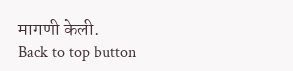मागणी केली.
Back to top button